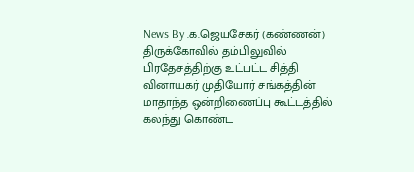News By .க.ஜெயசேகர் (கண்ணன்)
திருக்கோவில் தம்பிலுவில் பிரதேசத்திற்கு உட்பட்ட சித்தி வினாயகர் முதியோர் சங்கத்தின் மாதாந்த ஒன்றிணைப்பு கூட்டத்தில் கலந்து கொண்ட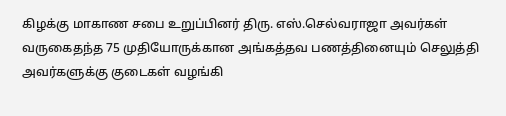கிழக்கு மாகாண சபை உறுப்பினர் திரு. எஸ்.செல்வராஜா அவர்கள் வருகைதந்த 75 முதியோருக்கான அங்கத்தவ பணத்தினையும் செலுத்தி அவர்களுக்கு குடைகள் வழங்கி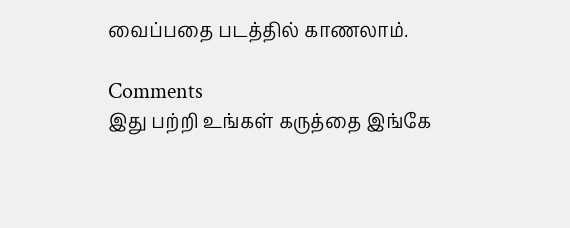வைப்பதை படத்தில் காணலாம்.

Comments
இது பற்றி உங்கள் கருத்தை இங்கே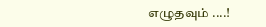எழுதவும் ....!